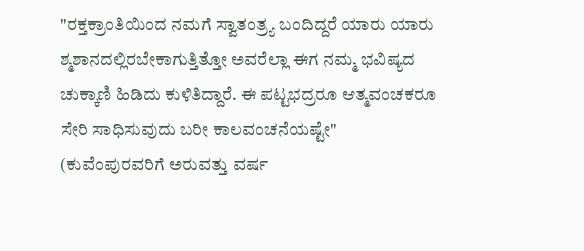"ರಕ್ತಕ್ರಾಂತಿಯಿಂದ ನಮಗೆ ಸ್ವಾತಂತ್ರ್ಯ ಬಂದಿದ್ದರೆ ಯಾರು ಯಾರು ಶ್ಮಶಾನದಲ್ಲಿರಬೇಕಾಗುತ್ತಿತ್ತೋ ಅವರೆಲ್ಲಾ ಈಗ ನಮ್ಮ ಭವಿಷ್ಯದ ಚುಕ್ಕಾಣಿ ಹಿಡಿದು ಕುಳಿತಿದ್ದಾರೆ. ಈ ಪಟ್ಟಭದ್ರರೂ ಆತ್ಮವಂಚಕರೂ ಸೇರಿ ಸಾಧಿಸುವುದು ಬರೀ ಕಾಲವಂಚನೆಯಷ್ಟೇ"
(ಕುವೆಂಪುರವರಿಗೆ ಅರುವತ್ತು ವರ್ಷ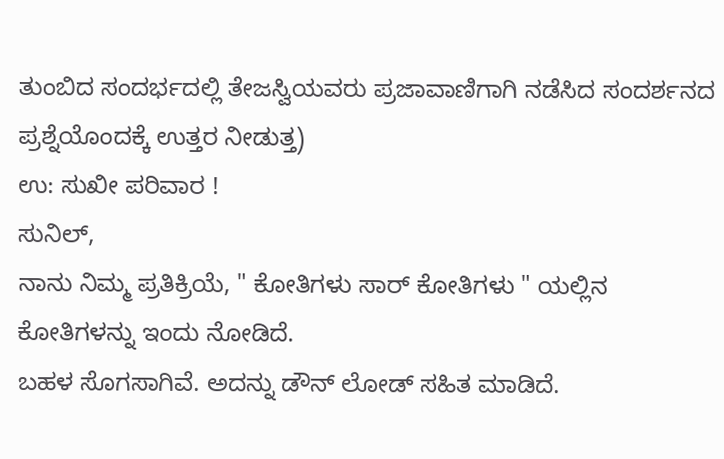ತುಂಬಿದ ಸಂದರ್ಭದಲ್ಲಿ ತೇಜಸ್ವಿಯವರು ಪ್ರಜಾವಾಣಿಗಾಗಿ ನಡೆಸಿದ ಸಂದರ್ಶನದ ಪ್ರಶ್ನೆಯೊಂದಕ್ಕೆ ಉತ್ತರ ನೀಡುತ್ತ)
ಉ: ಸುಖೀ ಪರಿವಾರ !
ಸುನಿಲ್,
ನಾನು ನಿಮ್ಮ ಪ್ರತಿಕ್ರಿಯೆ, " ಕೋತಿಗಳು ಸಾರ್ ಕೋತಿಗಳು " ಯಲ್ಲಿನ ಕೋತಿಗಳನ್ನು ಇಂದು ನೋಡಿದೆ.
ಬಹಳ ಸೊಗಸಾಗಿವೆ. ಅದನ್ನು ಡೌನ್ ಲೋಡ್ ಸಹಿತ ಮಾಡಿದೆ.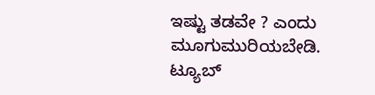ಇಷ್ಟು ತಡವೇ ? ಎಂದು ಮೂಗುಮುರಿಯಬೇಡಿ.
ಟ್ಯೂಬ್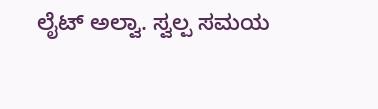ಲೈಟ್ ಅಲ್ವಾ. ಸ್ವಲ್ಪ ಸಮಯ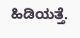ಹಿಡಿಯತ್ತೆ.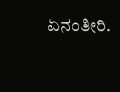ಏನಂತೀರಿ.